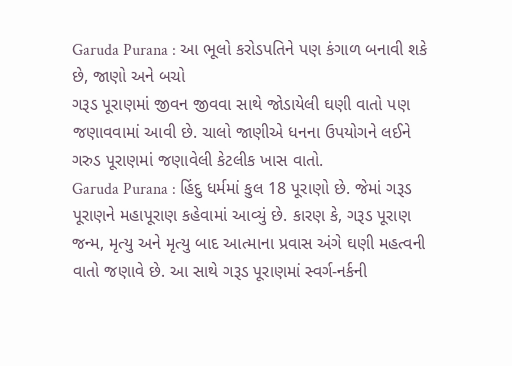Garuda Purana : આ ભૂલો કરોડપતિને પણ કંગાળ બનાવી શકે છે, જાણો અને બચો
ગરૂડ પૂરાણમાં જીવન જીવવા સાથે જોડાયેલી ઘણી વાતો પણ જણાવવામાં આવી છે. ચાલો જાણીએ ધનના ઉપયોગને લઈને ગરુડ પૂરાણમાં જણાવેલી કેટલીક ખાસ વાતો.
Garuda Purana : હિંદુ ધર્મમાં કુલ 18 પૂરાણો છે. જેમાં ગરૂડ પૂરાણને મહાપૂરાણ કહેવામાં આવ્યું છે. કારણ કે, ગરૂડ પૂરાણ જન્મ, મૃત્યુ અને મૃત્યુ બાદ આત્માના પ્રવાસ અંગે ઘણી મહત્વની વાતો જણાવે છે. આ સાથે ગરૂડ પૂરાણમાં સ્વર્ગ-નર્કની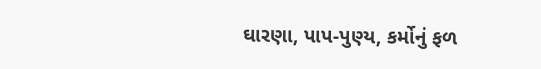ઘારણા, પાપ-પુણ્ય, કર્મોનું ફળ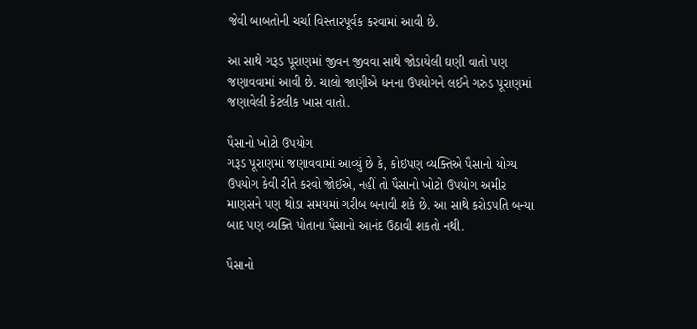જેવી બાબતોની ચર્ચા વિસ્તારપૂર્વક કરવામાં આવી છે.

આ સાથે ગરૂડ પૂરાણમાં જીવન જીવવા સાથે જોડાયેલી ઘણી વાતો પણ જણાવવામાં આવી છે. ચાલો જાણીએ ધનના ઉપયોગને લઈને ગરુડ પૂરાણમાં જણાવેલી કેટલીક ખાસ વાતો.

પૈસાનો ખોટો ઉપયોગ
ગરૂડ પૂરાણમાં જણાવવામાં આવ્યું છે કે, કોઇપણ વ્યક્તિએ પૈસાનો યોગ્ય ઉપયોગ કેવી રીતે કરવો જોઈએ, નહીં તો પૈસાનો ખોટો ઉપયોગ અમીર માણસને પણ થોડા સમયમાં ગરીબ બનાવી શકે છે. આ સાથે કરોડપતિ બન્યા બાદ પણ વ્યક્તિ પોતાના પૈસાનો આનંદ ઉઠાવી શકતો નથી.

પૈસાનો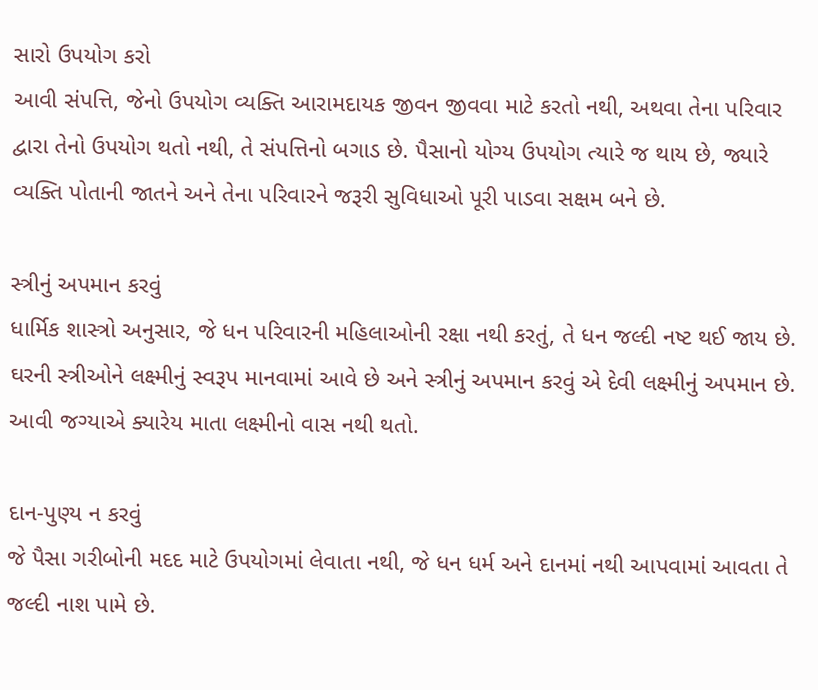સારો ઉપયોગ કરો
આવી સંપત્તિ, જેનો ઉપયોગ વ્યક્તિ આરામદાયક જીવન જીવવા માટે કરતો નથી, અથવા તેના પરિવાર દ્વારા તેનો ઉપયોગ થતો નથી, તે સંપત્તિનો બગાડ છે. પૈસાનો યોગ્ય ઉપયોગ ત્યારે જ થાય છે, જ્યારે વ્યક્તિ પોતાની જાતને અને તેના પરિવારને જરૂરી સુવિધાઓ પૂરી પાડવા સક્ષમ બને છે.

સ્ત્રીનું અપમાન કરવું
ધાર્મિક શાસ્ત્રો અનુસાર, જે ધન પરિવારની મહિલાઓની રક્ષા નથી કરતું, તે ધન જલ્દી નષ્ટ થઈ જાય છે. ઘરની સ્ત્રીઓને લક્ષ્મીનું સ્વરૂપ માનવામાં આવે છે અને સ્ત્રીનું અપમાન કરવું એ દેવી લક્ષ્મીનું અપમાન છે. આવી જગ્યાએ ક્યારેય માતા લક્ષ્મીનો વાસ નથી થતો.

દાન-પુણ્ય ન કરવું
જે પૈસા ગરીબોની મદદ માટે ઉપયોગમાં લેવાતા નથી, જે ધન ધર્મ અને દાનમાં નથી આપવામાં આવતા તે જલ્દી નાશ પામે છે.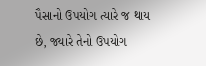પૈસાનો ઉપયોગ ત્યારે જ થાય છે, જ્યારે તેનો ઉપયોગ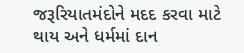જરૂરિયાતમંદોને મદદ કરવા માટે થાય અને ધર્મમાં દાન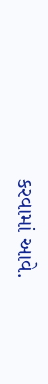કરવામાં આવે.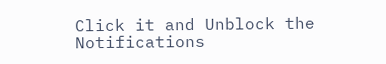Click it and Unblock the Notifications